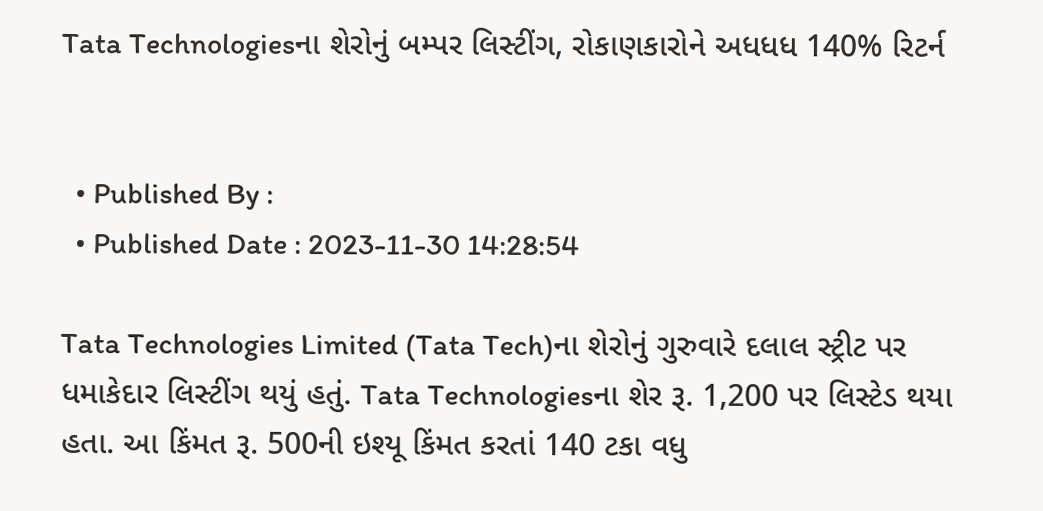Tata Technologiesના શેરોનું બમ્પર લિસ્ટીંગ, રોકાણકારોને અધધધ 140% રિટર્ન


  • Published By :
  • Published Date : 2023-11-30 14:28:54

Tata Technologies Limited (Tata Tech)ના શેરોનું ગુરુવારે દલાલ સ્ટ્રીટ પર ધમાકેદાર લિસ્ટીંગ થયું હતું. Tata Technologiesના શેર રૂ. 1,200 પર લિસ્ટેડ થયા હતા. આ કિંમત રૂ. 500ની ઇશ્યૂ કિંમત કરતાં 140 ટકા વધુ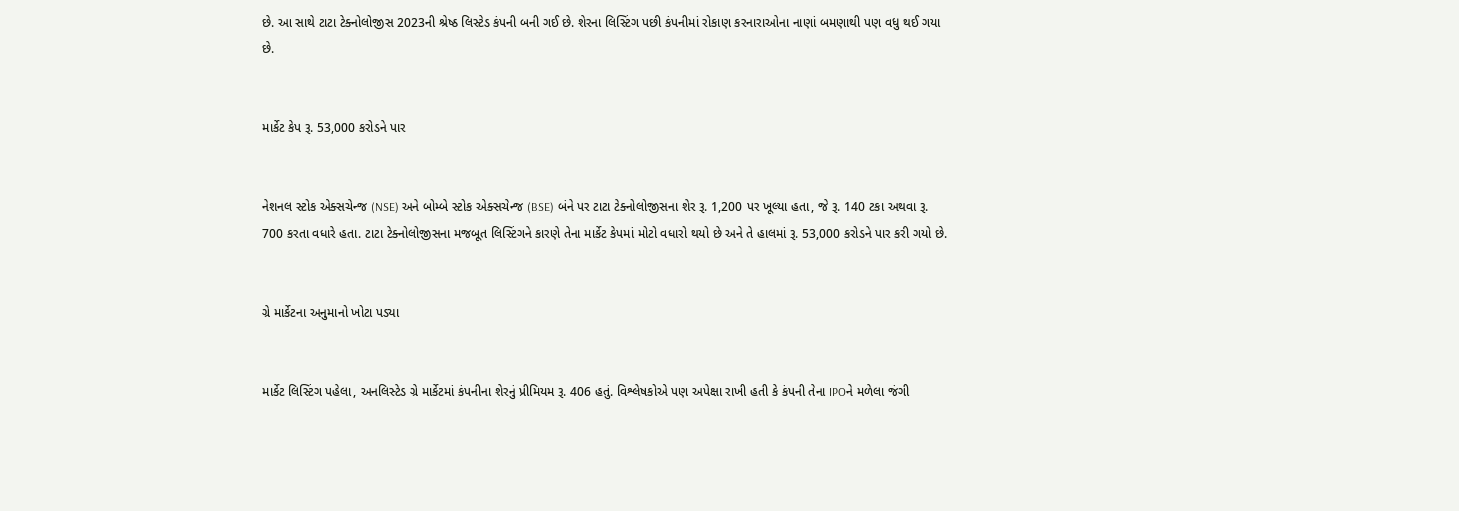છે. આ સાથે ટાટા ટેક્નોલોજીસ 2023ની શ્રેષ્ઠ લિસ્ટેડ કંપની બની ગઈ છે. શેરના લિસ્ટિંગ પછી કંપનીમાં રોકાણ કરનારાઓના નાણાં બમણાથી પણ વધુ થઈ ગયા છે.


માર્કેટ કેપ રૂ. 53,000 કરોડને પાર


નેશનલ સ્ટોક એક્સચેન્જ (NSE) અને બોમ્બે સ્ટોક એક્સચેન્જ (BSE) બંને પર ટાટા ટેક્નોલોજીસના શેર રૂ. 1,200 પર ખૂલ્યા હતા, જે રૂ. 140 ટકા અથવા રૂ. 700 કરતા વધારે હતા. ટાટા ટેક્નોલોજીસના મજબૂત લિસ્ટિંગને કારણે તેના માર્કેટ કેપમાં મોટો વધારો થયો છે અને તે હાલમાં રૂ. 53,000 કરોડને પાર કરી ગયો છે.


ગ્રે માર્કેટના અનુમાનો ખોટા પડ્યા


માર્કેટ લિસ્ટિંગ પહેલા, અનલિસ્ટેડ ગ્રે માર્કેટમાં કંપનીના શેરનું પ્રીમિયમ રૂ. 406 હતું. વિશ્લેષકોએ પણ અપેક્ષા રાખી હતી કે કંપની તેના IPOને મળેલા જંગી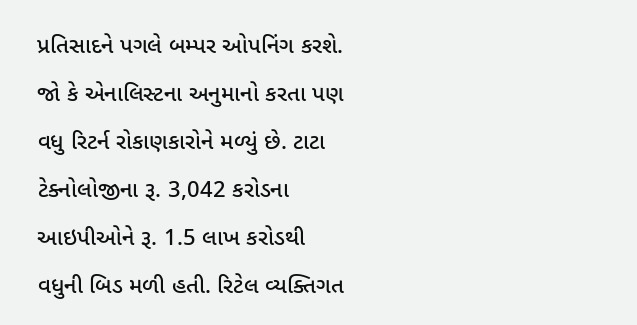પ્રતિસાદને પગલે બમ્પર ઓપનિંગ કરશે. જો કે એનાલિસ્ટના અનુમાનો કરતા પણ વધુ રિટર્ન રોકાણકારોને મળ્યું છે. ટાટા ટેક્નોલોજીના રૂ. 3,042 કરોડના આઇપીઓને રૂ. 1.5 લાખ કરોડથી વધુની બિડ મળી હતી. રિટેલ વ્યક્તિગત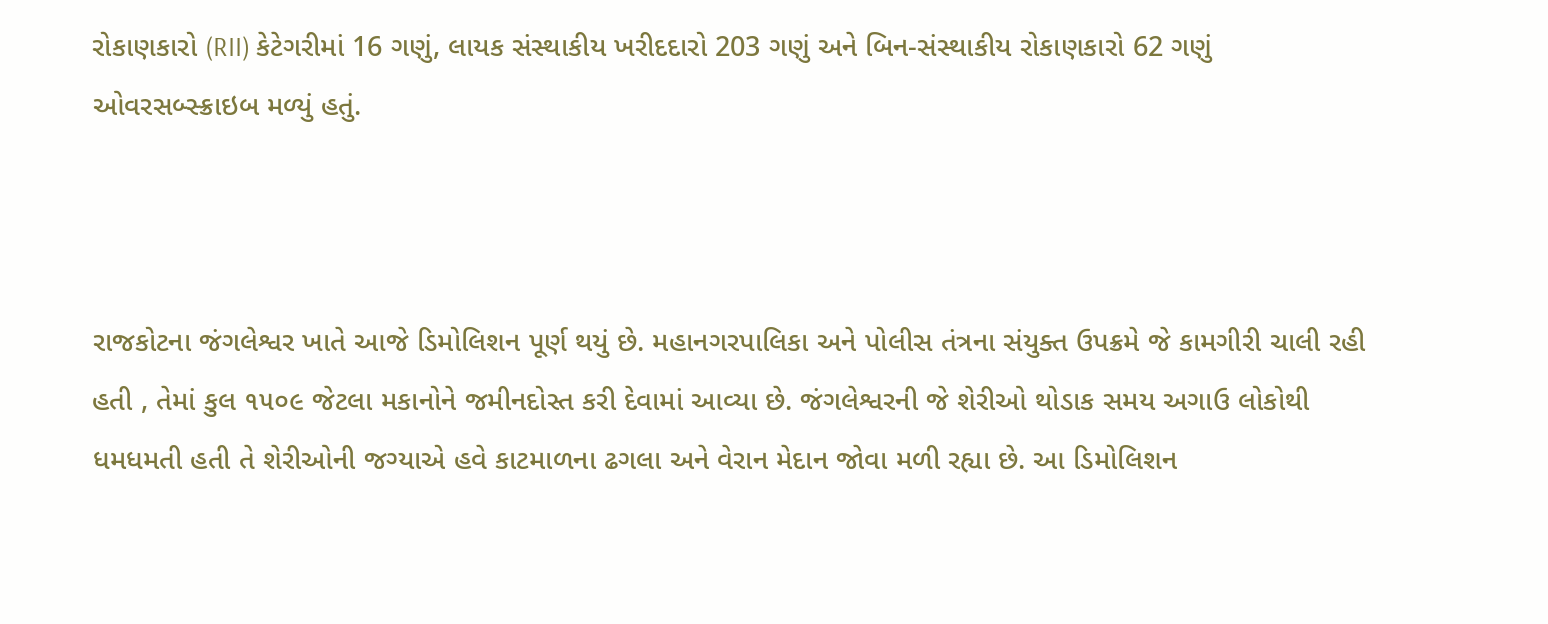રોકાણકારો (RII) કેટેગરીમાં 16 ગણું, લાયક સંસ્થાકીય ખરીદદારો 203 ગણું અને બિન-સંસ્થાકીય રોકાણકારો 62 ગણું ઓવરસબ્સ્ક્રાઇબ મળ્યું હતું.



રાજકોટના જંગલેશ્વર ખાતે આજે ડિમોલિશન પૂર્ણ થયું છે. મહાનગરપાલિકા અને પોલીસ તંત્રના સંયુક્ત ઉપક્રમે જે કામગીરી ચાલી રહી હતી , તેમાં કુલ ૧૫૦૯ જેટલા મકાનોને જમીનદોસ્ત કરી દેવામાં આવ્યા છે. જંગલેશ્વરની જે શેરીઓ થોડાક સમય અગાઉ લોકોથી ધમધમતી હતી તે શેરીઓની જગ્યાએ હવે કાટમાળના ઢગલા અને વેરાન મેદાન જોવા મળી રહ્યા છે. આ ડિમોલિશન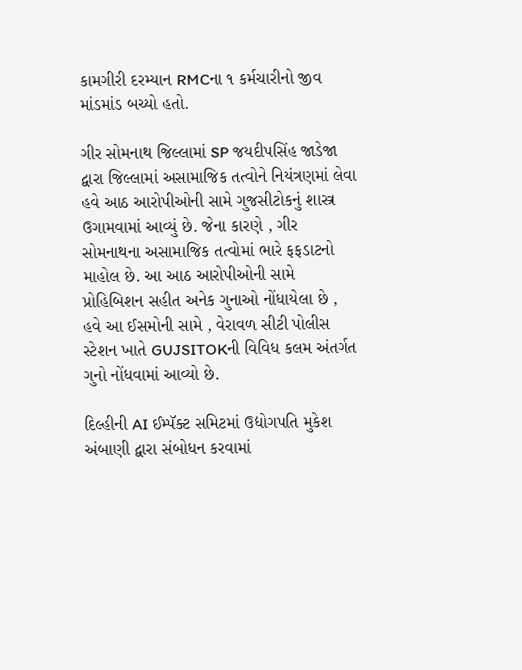કામગીરી દરમ્યાન RMCના ૧ કર્મચારીનો જીવ માંડમાંડ બચ્યો હતો.

ગીર સોમનાથ જિલ્લામાં SP જયદીપસિંહ જાડેજા દ્વારા જિલ્લામાં અસામાજિક તત્વોને નિયંત્રણમાં લેવા હવે આઠ આરોપીઓની સામે ગુજસીટોકનું શાસ્ત્ર ઉગામવામાં આવ્યું છે. જેના કારણે , ગીર સોમનાથના અસામાજિક તત્વોમાં ભારે ફફડાટનો માહોલ છે. આ આઠ આરોપીઓની સામે પ્રોહિબિશન સહીત અનેક ગુનાઓ નોંધાયેલા છે , હવે આ ઈસમોની સામે , વેરાવળ સીટી પોલીસ સ્ટેશન ખાતે GUJSITOKની વિવિધ કલમ અંતર્ગત ગુનો નોંધવામાં આવ્યો છે.

દિલ્હીની AI ઈમ્પૅક્ટ સમિટમાં ઉદ્યોગપતિ મુકેશ અંબાણી દ્વારા સંબોધન કરવામાં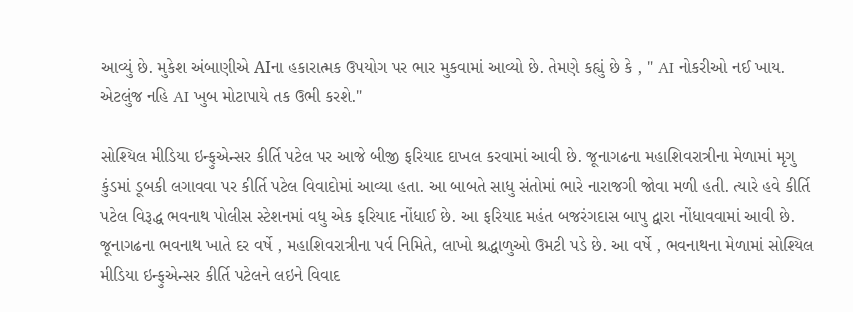આવ્યું છે. મુકેશ અંબાણીએ AIના હકારાત્મક ઉપયોગ પર ભાર મુકવામાં આવ્યો છે. તેમણે કહ્યું છે કે , " AI નોકરીઓ નઈ ખાય. એટલુંજ નહિ AI ખુબ મોટાપાયે તક ઉભી કરશે."

સોશ્યિલ મીડિયા ઇન્ફુએન્સર કીર્તિ પટેલ પર આજે બીજી ફરિયાદ દાખલ કરવામાં આવી છે. જૂનાગઢના મહાશિવરાત્રીના મેળામાં મૃગુ કુંડમાં ડૂબકી લગાવવા પર કીર્તિ પટેલ વિવાદોમાં આવ્યા હતા. આ બાબતે સાધુ સંતોમાં ભારે નારાજગી જોવા મળી હતી. ત્યારે હવે કીર્તિ પટેલ વિરૂદ્ધ ભવનાથ પોલીસ સ્ટેશનમાં વધુ એક ફરિયાદ નોંધાઈ છે. આ ફરિયાદ મહંત બજરંગદાસ બાપુ દ્વારા નોંધાવવામાં આવી છે. જૂનાગઢના ભવનાથ ખાતે દર વર્ષે , મહાશિવરાત્રીના પર્વ નિમિતે, લાખો શ્રદ્ધાળુઓ ઉમટી પડે છે. આ વર્ષે , ભવનાથના મેળામાં સોશ્યિલ મીડિયા ઇન્ફુએન્સર કીર્તિ પટેલને લઇને વિવાદ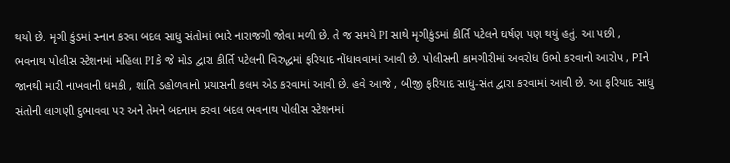થયો છે. મૃગી કુંડમાં સ્નાન કરવા બદલ સાધુ સંતોમાં ભારે નારાજગી જોવા મળી છે. તે જ સમયે PI સાથે મૃગીકુંડમાં કીર્તિ પટેલને ઘર્ષણ પણ થયું હતું. આ પછી , ભવનાથ પોલીસ સ્ટેશનમાં મહિલા PI કે જે મોડ દ્વારા કીર્તિ પટેલની વિરુદ્ધમાં ફરિયાદ નોંધાવવામાં આવી છે. પોલીસની કામગીરીમાં અવરોધ ઉભો કરવાનો આરોપ , PIને જાનથી મારી નાખવાની ધમકી , શાંતિ ડહોળવાનો પ્રયાસની કલમ એડ કરવામાં આવી છે. હવે આજે , બીજી ફરિયાદ સાધુ-સંત દ્વારા કરવામાં આવી છે. આ ફરિયાદ સાધુ સંતોની લાગણી દુભાવવા પર અને તેમને બદનામ કરવા બદલ ભવનાથ પોલીસ સ્ટેશનમાં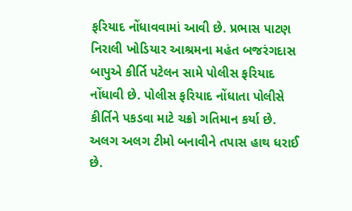ફરિયાદ નોંધાવવામાં આવી છે. પ્રભાસ પાટણ નિરાલી ખોડિયાર આશ્રમના મહંત બજરંગદાસ બાપુએ કીર્તિ પટેલન સામે પોલીસ ફરિયાદ નોંધાવી છે. પોલીસ ફરિયાદ નોંધાતા પોલીસે કીર્તિને પકડવા માટે ચક્રો ગતિમાન કર્યા છે. અલગ અલગ ટીમો બનાવીને તપાસ હાથ ધરાઈ છે.